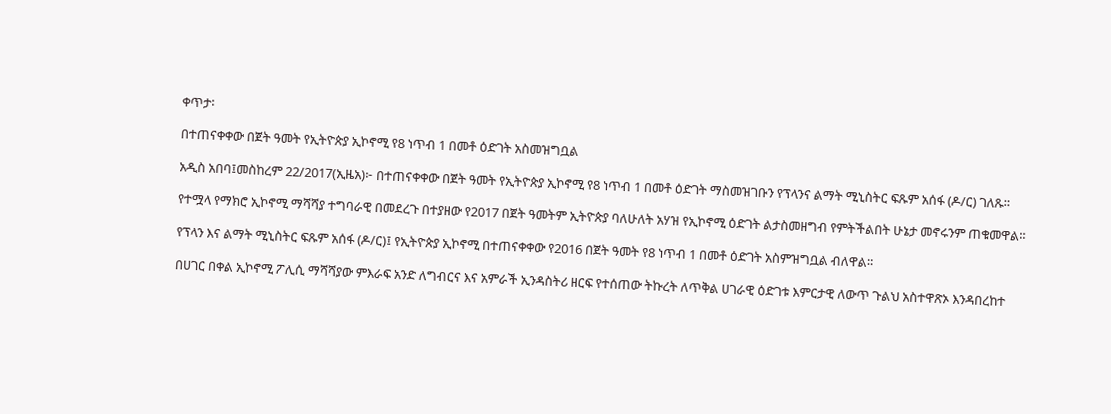ቀጥታ፡

በተጠናቀቀው በጀት ዓመት የኢትዮጵያ ኢኮኖሚ የ8 ነጥብ 1 በመቶ ዕድገት አስመዝግቧል

አዲስ አበባ፤መስከረም 22/2017(ኢዜአ)፦ በተጠናቀቀው በጀት ዓመት የኢትዮጵያ ኢኮኖሚ የ8 ነጥብ 1 በመቶ ዕድገት ማስመዝገቡን የፕላንና ልማት ሚኒስትር ፍጹም አሰፋ (ዶ/ር) ገለጹ።

የተሟላ የማክሮ ኢኮኖሚ ማሻሻያ ተግባራዊ በመደረጉ በተያዘው የ2017 በጀት ዓመትም ኢትዮጵያ ባለሁለት አሃዝ የኢኮኖሚ ዕድገት ልታስመዘግብ የምትችልበት ሁኔታ መኖሩንም ጠቁመዋል።

የፕላን እና ልማት ሚኒስትር ፍጹም አሰፋ (ዶ/ር)፤ የኢትዮጵያ ኢኮኖሚ በተጠናቀቀው የ2016 በጀት ዓመት የ8 ነጥብ 1 በመቶ ዕድገት አስምዝግቧል ብለዋል።

በሀገር በቀል ኢኮኖሚ ፖሊሲ ማሻሻያው ምእራፍ አንድ ለግብርና እና አምራች ኢንዳስትሪ ዘርፍ የተሰጠው ትኩረት ለጥቅል ሀገራዊ ዕድገቱ እምርታዊ ለውጥ ጉልህ አስተዋጽኦ እንዳበረከተ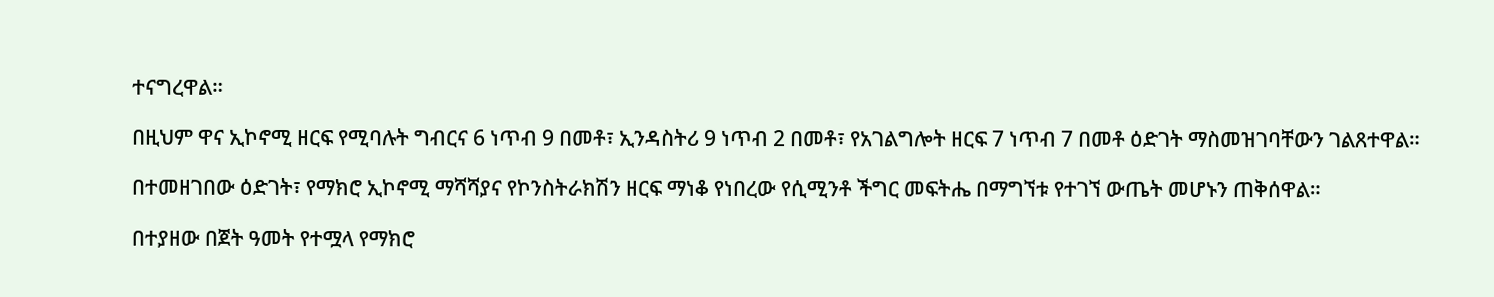ተናግረዋል።

በዚህም ዋና ኢኮኖሚ ዘርፍ የሚባሉት ግብርና 6 ነጥብ 9 በመቶ፣ ኢንዳስትሪ 9 ነጥብ 2 በመቶ፣ የአገልግሎት ዘርፍ 7 ነጥብ 7 በመቶ ዕድገት ማስመዝገባቸውን ገልጸተዋል።

በተመዘገበው ዕድገት፣ የማክሮ ኢኮኖሚ ማሻሻያና የኮንስትራክሽን ዘርፍ ማነቆ የነበረው የሲሚንቶ ችግር መፍትሔ በማግኘቱ የተገኘ ውጤት መሆኑን ጠቅሰዋል።

በተያዘው በጀት ዓመት የተሟላ የማክሮ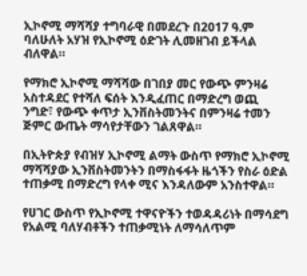ኢኮኖሚ ማሻሻያ ተግባራዊ በመደረጉ በ2017 ዓ.ም ባለሁለት አሃዝ የኢኮኖሚ ዕድገት ሊመዘገብ ይችላል ብለዋል።

የማክሮ ኢኮኖሚ ማሻሻው በገበያ መር የውጭ ምንዛሬ አስተዳደር የተሻለ ፍሰት እንዲፈጠር በማድረግ ወጪ ንግድ፣ የውጭ ቀጥታ ኢንቨስትመንትና በምንዛሬ ተመን ጅምር ውጤት ማሳየታቸውን ገልጸዋል።

በኢትዮጵያ የብዝሃ ኢኮኖሚ ልማት ውስጥ የማክሮ ኢኮኖሚ ማሻሻያው ኢንቨስትመንትን በማስፋፋት ዜጎችን የስራ ዕድል ተጠቃሚ በማድረግ የላቀ ሚና እንዳለውም አንስተዋል።

የሀገር ውስጥ የኢኮኖሚ ተዋናዮችን ተወዳዳሪነት በማሳደግ የአልሚ ባለሃብቶችን ተጠቃሚነት ለማሳለጥም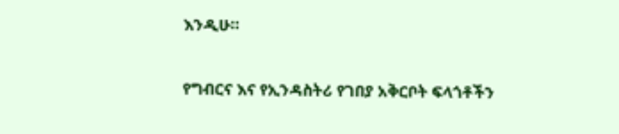እንዲሁ።

የግብርና እና የኢንዳስትሪ የገበያ አቅርቦት ፍላጎቶችን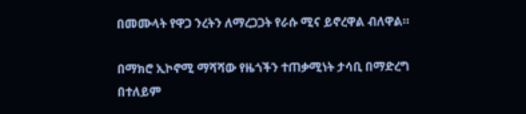በመሙላት የዋጋ ንረትን ለማረጋጋት የራሱ ሚና ይኖረዋል ብለዋል።

በማክሮ ኢኮኖሚ ማሻሻው የዜጎችን ተጠቃሚነት ታሳቢ በማድረግ በተለይም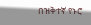በዝቅተኛ የኑሮ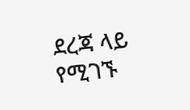ደረጃ ላይ የሚገኙ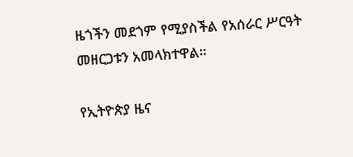ዜጎችን መደጎም የሚያስችል የአሰራር ሥርዓት መዘርጋቱን አመላክተዋል።

የኢትዮጵያ ዜና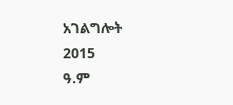አገልግሎት
2015
ዓ.ም